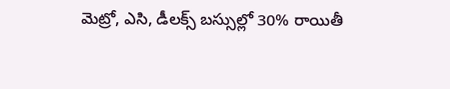మెట్రో, ఎసి, డీలక్స్ బస్సుల్లో 30% రాయితీ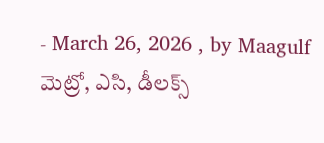- March 26, 2026 , by Maagulf
మెట్రో, ఎసి, డీలక్స్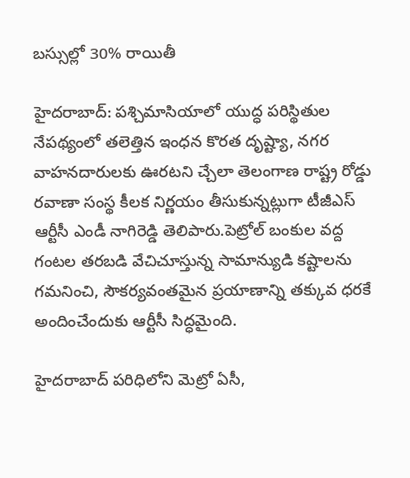బస్సుల్లో 30% రాయితీ

హైదరాబాద్: పశ్చిమాసియాలో యుద్ధ పరిస్థితుల నేపథ్యంలో తలెత్తిన ఇంధన కొరత దృష్ట్యా, నగర వాహనదారులకు ఊరటని చ్చేలా తెలంగాణ రాష్ట్ర రోడ్డు రవాణా సంస్థ కీలక నిర్ణయం తీసుకున్నట్లుగా టీజీఎస్ ఆర్టీసీ ఎండీ నాగిరెడ్డి తెలిపారు.పెట్రోల్ బంకుల వద్ద గంటల తరబడి వేచిచూస్తున్న సామాన్యుడి కష్టాలను గమనించి, సౌకర్యవంతమైన ప్రయాణాన్ని తక్కువ ధరకే అందించేందుకు ఆర్టీసీ సిద్ధమైంది.

హైదరాబాద్ పరిధిలోని మెట్రో ఏసీ,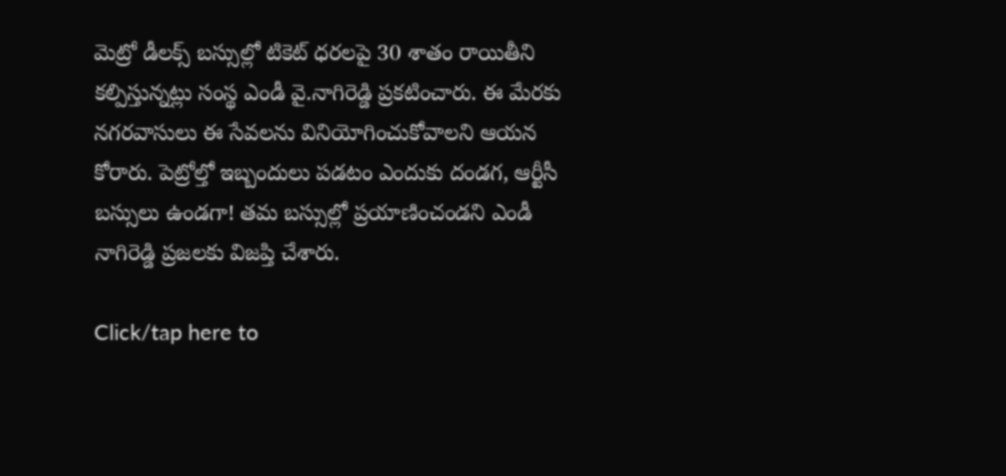మెట్రో డీలక్స్ బస్సుల్లో టికెట్ ధరలపై 30 శాతం రాయితీని కల్పిస్తున్నట్లు సంస్థ ఎండీ వై.నాగిరెడ్డి ప్రకటించారు. ఈ మేరకు నగరవాసులు ఈ సేవలను వినియోగించుకోవాలని ఆయన కోరారు. పెట్రోల్తో ఇబ్బందులు పడటం ఎందుకు దండగ, ఆర్టీసీ బస్సులు ఉండగా! తమ బస్సుల్లో ప్రయాణించండని ఎండీ నాగిరెడ్డి ప్రజలకు విజప్తి చేశారు.

Click/tap here to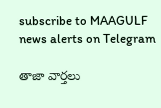subscribe to MAAGULF news alerts on Telegram

తాజా వార్తలు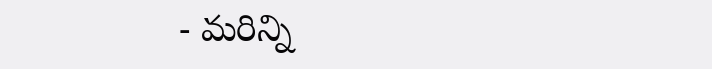- మరిన్ని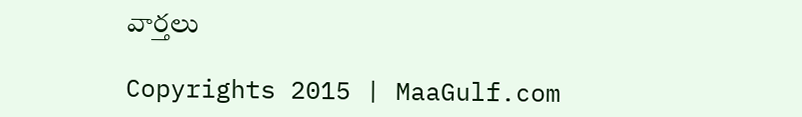వార్తలు

Copyrights 2015 | MaaGulf.com